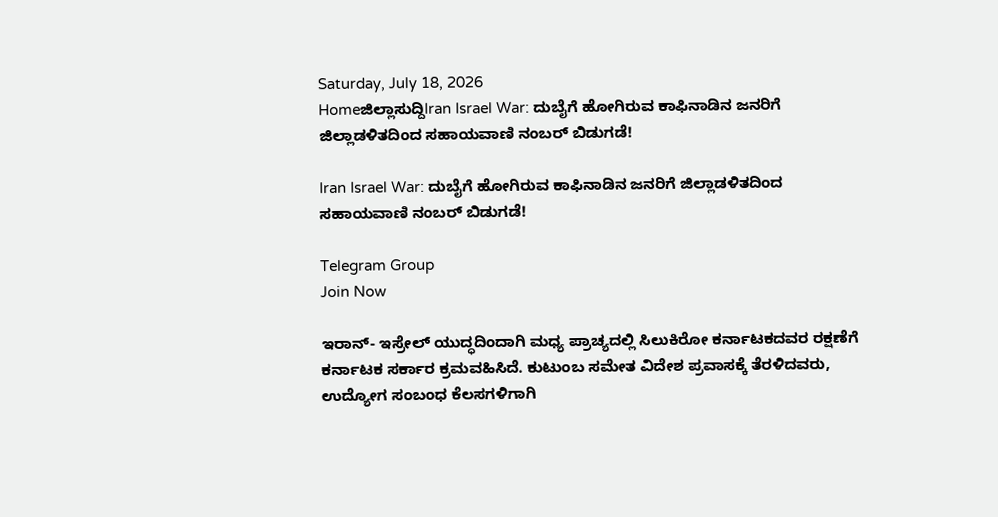Saturday, July 18, 2026
Homeಜಿಲ್ಲಾಸುದ್ದಿIran Israel War: ದುಬೈಗೆ ಹೋಗಿರುವ ಕಾಫಿನಾಡಿನ ಜನರಿಗೆ ಜಿಲ್ಲಾಡಳಿತದಿಂದ ಸಹಾಯವಾಣಿ ನಂಬರ್‌ ಬಿಡುಗಡೆ!

Iran Israel War: ದುಬೈಗೆ ಹೋಗಿರುವ ಕಾಫಿನಾಡಿನ ಜನರಿಗೆ ಜಿಲ್ಲಾಡಳಿತದಿಂದ ಸಹಾಯವಾಣಿ ನಂಬರ್‌ ಬಿಡುಗಡೆ!

Telegram Group
Join Now

ಇರಾನ್- ಇಸ್ರೇಲ್ ಯುದ್ಧದಿಂದಾಗಿ ಮಧ್ಯ ಪ್ರಾಚ್ಯದಲ್ಲಿ ಸಿಲುಕಿರೋ ಕರ್ನಾಟಕದವರ ರಕ್ಷಣೆಗೆ ಕರ್ನಾಟಕ ಸರ್ಕಾರ ಕ್ರಮವಹಿಸಿದೆ. ಕುಟುಂಬ ಸಮೇತ ವಿದೇಶ ಪ್ರವಾಸಕ್ಕೆ ತೆರಳಿದವರು, ಉದ್ಯೋಗ ಸಂಬಂಧ ಕೆಲಸಗಳಿಗಾಗಿ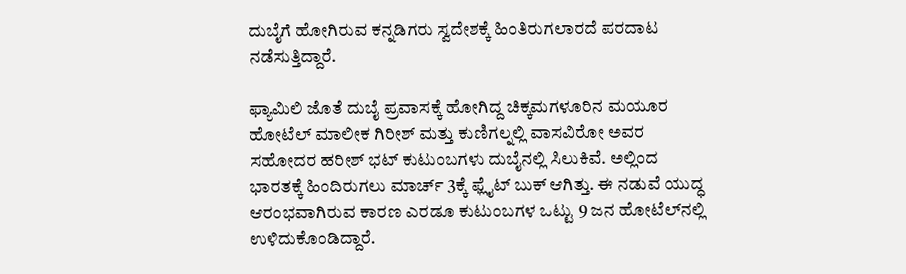ದುಬೈಗೆ ಹೋಗಿರುವ ಕನ್ನಡಿಗರು ಸ್ವದೇಶಕ್ಕೆ ಹಿಂತಿರುಗಲಾರದೆ ಪರದಾಟ ನಡೆಸುತ್ತಿದ್ದಾರೆ.

ಫ್ಯಾಮಿಲಿ ಜೊತೆ ದುಬೈ ಪ್ರವಾಸಕ್ಕೆ ಹೋಗಿದ್ದ ಚಿಕ್ಕಮಗಳೂರಿನ‌ ಮಯೂರ ಹೋಟೆಲ್ ಮಾಲೀಕ ಗಿರೀಶ್ ಮತ್ತು ಕುಣಿಗಲ್ನಲ್ಲಿ ವಾಸವಿರೋ ಅವರ ಸಹೋದರ ಹರೀಶ್ ಭಟ್ ಕುಟುಂಬಗಳು ದುಬೈನಲ್ಲಿ ಸಿಲುಕಿವೆ. ಅಲ್ಲಿಂದ ಭಾರತಕ್ಕೆ ಹಿಂದಿರುಗಲು ಮಾರ್ಚ್ 3ಕ್ಕೆ ಫ್ಲೈಟ್ ಬುಕ್ ಆಗಿತ್ತು. ಈ ನಡುವೆ ಯುದ್ಧ ಆರಂಭವಾಗಿರುವ ಕಾರಣ ಎರಡೂ ಕುಟುಂಬಗಳ ಒಟ್ಟು 9 ಜನ ಹೋಟೆಲ್‌ನಲ್ಲಿ ಉಳಿದುಕೊಂಡಿದ್ದಾರೆ.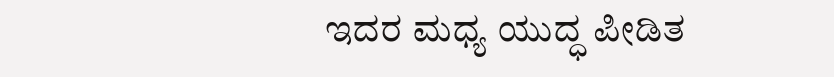ಇದರ ಮಧ್ಯ ಯುದ್ಧ ಪೀಡಿತ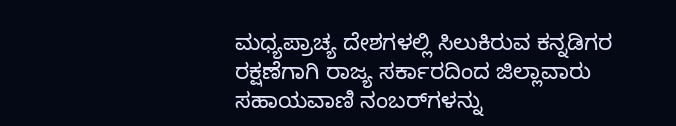ಮಧ್ಯಪ್ರಾಚ್ಯ ದೇಶಗಳಲ್ಲಿ ಸಿಲುಕಿರುವ ಕನ್ನಡಿಗರ ರಕ್ಷಣೆಗಾಗಿ ರಾಜ್ಯ ಸರ್ಕಾರದಿಂದ ಜಿಲ್ಲಾವಾರು ಸಹಾಯವಾಣಿ ನಂಬರ್‌ಗಳನ್ನು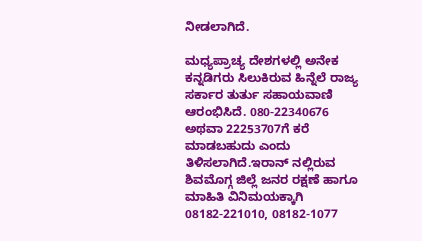ನೀಡಲಾಗಿದೆ.

ಮಧ್ಯಪ್ರಾಚ್ಯ ದೇಶಗಳಲ್ಲಿ ಅನೇಕ ಕನ್ನಡಿಗರು ಸಿಲುಕಿರುವ ಹಿನ್ನೆಲೆ ರಾಜ್ಯ ಸರ್ಕಾರ ತುರ್ತು ಸಹಾಯವಾಣಿ ಆರಂಭಿಸಿದೆ. 080-22340676 ಅಥವಾ 22253707ಗೆ ಕರೆ ಮಾಡಬಹುದು ಎಂದು ತಿಳಿಸಲಾಗಿದೆ.ಇರಾನ್ ನಲ್ಲಿರುವ ಶಿವಮೊಗ್ಗ ಜಿಲ್ಲೆ ಜನರ ರಕ್ಷಣೆ ಹಾಗೂ ಮಾಹಿತಿ ವಿನಿಮಯಕ್ಕಾಗಿ 08182-221010, 08182-1077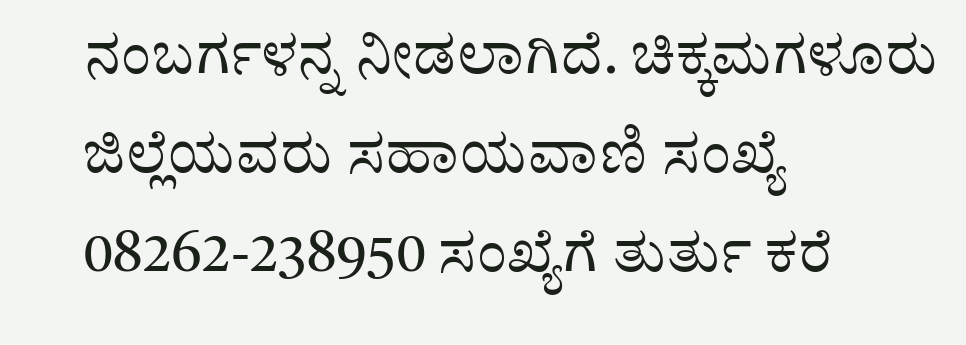ನಂಬರ್ಗಳನ್ನ ನೀಡಲಾಗಿದೆ. ಚಿಕ್ಕಮಗಳೂರು ಜಿಲ್ಲೆಯವರು ಸಹಾಯವಾಣಿ ಸಂಖ್ಯೆ 08262-238950 ಸಂಖ್ಯೆಗೆ ತುರ್ತು ಕರೆ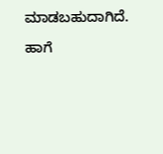ಮಾಡಬಹುದಾಗಿದೆ.

ಹಾಗೆ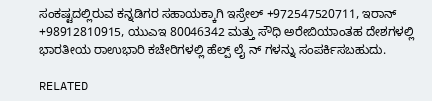ಸಂಕಷ್ಟದಲ್ಲಿರುವ ಕನ್ನಡಿಗರ ಸಹಾಯಕ್ಕಾಗಿ ಇಸ್ರೇಲ್‌ +972547520711, ಇರಾನ್‌ +98912810915, ಯುಎಇ 80046342 ಮತ್ತು ಸೌಧಿ ಅರೇಬಿಯಾಂತಹ ದೇಶಗಳಲ್ಲಿ ಭಾರತೀಯ ರಾಉಭಾರಿ ಕಚೇರಿಗಳಲ್ಲಿ ಹೆಲ್ಪ್‌ ಲೈ ನ್‌ ಗಳನ್ನು ಸಂಪರ್ಕಿಸಬಹುದು.

RELATED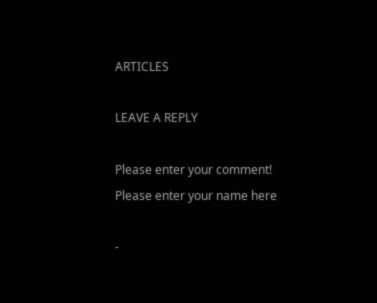ARTICLES

LEAVE A REPLY

Please enter your comment!
Please enter your name here

-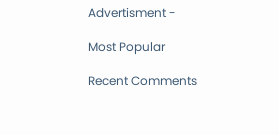Advertisment -

Most Popular

Recent Comments